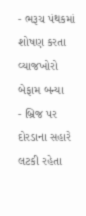- ભરૂચ પંથકમાં શોષણ કરતા વ્યાજખોરો બેફામ બન્યા
- બ્રિજ પર દોરડાના સહારે લટકી રહેતા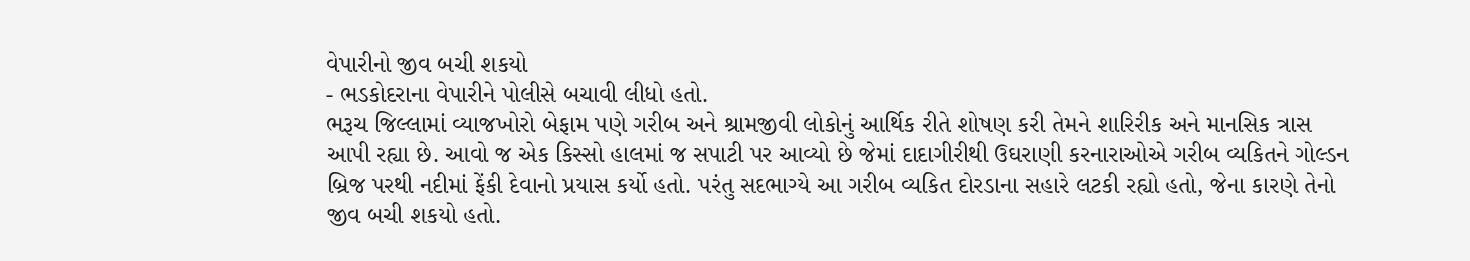વેપારીનો જીવ બચી શકયો
- ભડકોદરાના વેપારીને પોલીસે બચાવી લીધો હતો.
ભરૂચ જિલ્લામાં વ્યાજખોરો બેફામ પણે ગરીબ અને શ્રામજીવી લોકોનું આર્થિક રીતે શોષણ કરી તેમને શારિરીક અને માનસિક ત્રાસ આપી રહ્યા છે. આવો જ એક કિસ્સો હાલમાં જ સપાટી પર આવ્યો છે જેમાં દાદાગીરીથી ઉઘરાણી કરનારાઓએ ગરીબ વ્યકિતને ગોલ્ડન બ્રિજ પરથી નદીમાં ફેંકી દેવાનો પ્રયાસ કર્યો હતો. પરંતુ સદભાગ્યે આ ગરીબ વ્યકિત દોરડાના સહારે લટકી રહ્યો હતો, જેના કારણે તેનો જીવ બચી શકયો હતો.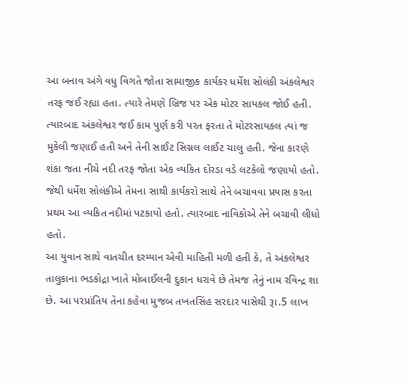આ બનાવ અંગે વધુ વિગતે જોતા સામાજીક કાર્યકર ધર્મેશ સોલંકી અંકલેશ્વર તરફ જઈ રહ્યા હતા. ત્યારે તેમણે બ્રિજ પર એક મોટર સાયકલ જોઈ હતી. ત્યારબાદ અંકલેશ્વર જઈ કામ પુર્ણ કરી પરત ફરતા તે મોટરસાયકલ ત્યાં જ મુકેલી જણાઈ હતી અને તેની સાઈટ સિગ્નલ લાઈટ ચાલુ હતી. જેના કારણે શંકા જતા નીચે નદી તરફ જોતા એક વ્યકિત દોરડા વડે લટકેલો જણાયો હતો. જેથી ધર્મેશ સોલંકીએ તેમના સાથી કાર્યકરો સાથે તેને બચાવવા પ્રયાસ કરતા પ્રથમ આ વ્યકિત નદીમાં પટકાયો હતો. ત્યારબાદ નાવિકોએ તેને બચાવી લીધો હતો.
આ યુવાન સાથે વાતચીત દરમ્યાન એવી માહિતી મળી હતી કે, તે અંકલેશ્વર તાલુકાના ભડકોદ્રા ખાતે મોબાઈલની દુકાન ધરાવે છે તેમજ તેનું નામ રવિન્દ્ર શા છે. આ પરપ્રાંતિય તેના કહેવા મુજબ તખતસિંહ સરદાર પાસેથી રૂા.5 લાખ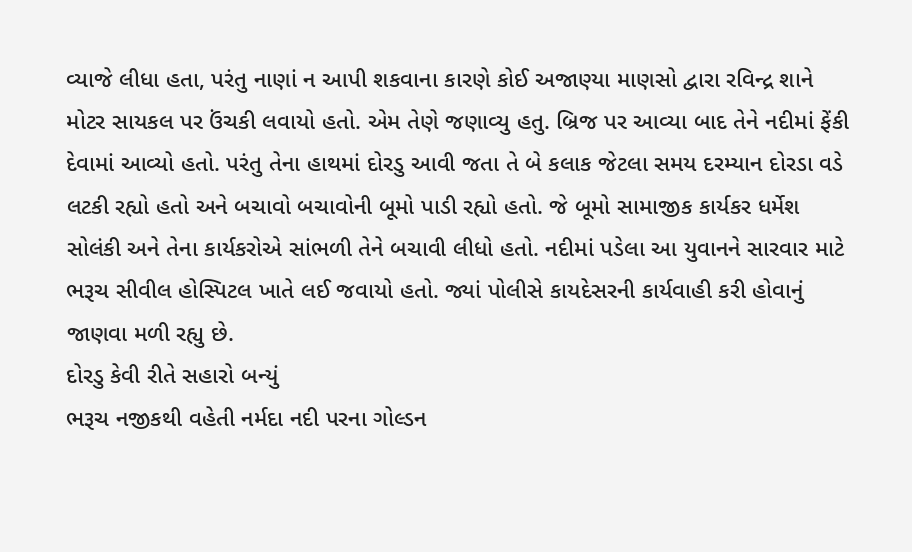વ્યાજે લીધા હતા, પરંતુ નાણાં ન આપી શકવાના કારણે કોઈ અજાણ્યા માણસો દ્વારા રવિન્દ્ર શાને મોટર સાયકલ પર ઉંચકી લવાયો હતો. એમ તેણે જણાવ્યુ હતુ. બ્રિજ પર આવ્યા બાદ તેને નદીમાં ફેંકી દેવામાં આવ્યો હતો. પરંતુ તેના હાથમાં દોરડુ આવી જતા તે બે કલાક જેટલા સમય દરમ્યાન દોરડા વડે લટકી રહ્યો હતો અને બચાવો બચાવોની બૂમો પાડી રહ્યો હતો. જે બૂમો સામાજીક કાર્યકર ધર્મેશ સોલંકી અને તેના કાર્યકરોએ સાંભળી તેને બચાવી લીધો હતો. નદીમાં પડેલા આ યુવાનને સારવાર માટે ભરૂચ સીવીલ હોસ્પિટલ ખાતે લઈ જવાયો હતો. જ્યાં પોલીસે કાયદેસરની કાર્યવાહી કરી હોવાનું જાણવા મળી રહ્યુ છે.
દોરડુ કેવી રીતે સહારો બન્યું
ભરૂચ નજીકથી વહેતી નર્મદા નદી પરના ગોલ્ડન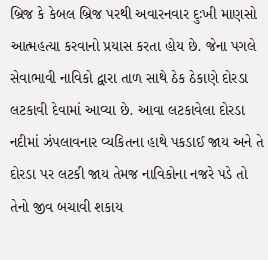બ્રિજ કે કેબલ બ્રિજ પરથી અવારનવાર દુઃખી માણસો આત્મહત્યા કરવાનો પ્રયાસ કરતા હોય છે. જેના પગલે સેવાભાવી નાવિકો દ્વારા તાળ સાથે ઠેક ઠેકાણે દોરડા લટકાવી દેવામાં આવ્યા છે. આવા લટકાવેલા દોરડા નદીમાં ઝંપલાવનાર વ્યકિતના હાથે પકડાઈ જાય અને તે દોરડા પર લટકી જાય તેમજ નાવિકોના નજરે પડે તો તેનો જીવ બચાવી શકાય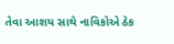તેવા આશય સાથે નાવિકોએ ઠેક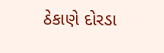ઠેકાણે દોરડા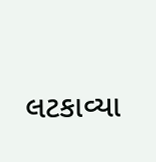લટકાવ્યા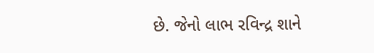છે. જેનો લાભ રવિન્દ્ર શાને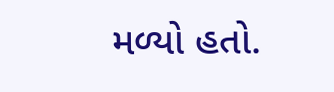મળ્યો હતો.